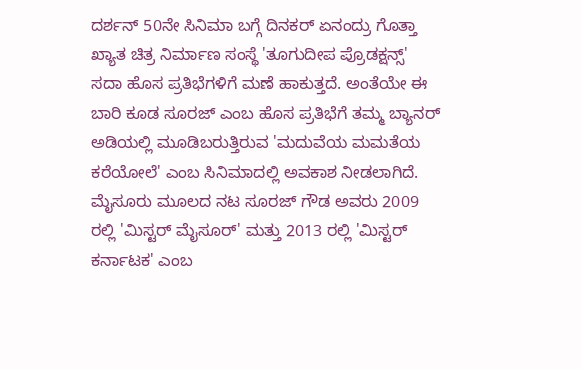ದರ್ಶನ್ 50ನೇ ಸಿನಿಮಾ ಬಗ್ಗೆ ದಿನಕರ್ ಏನಂದ್ರು ಗೊತ್ತಾ
ಖ್ಯಾತ ಚಿತ್ರ ನಿರ್ಮಾಣ ಸಂಸ್ಥೆ 'ತೂಗುದೀಪ ಪ್ರೊಡಕ್ಷನ್ಸ್' ಸದಾ ಹೊಸ ಪ್ರತಿಭೆಗಳಿಗೆ ಮಣೆ ಹಾಕುತ್ತದೆ. ಅಂತೆಯೇ ಈ ಬಾರಿ ಕೂಡ ಸೂರಜ್ ಎಂಬ ಹೊಸ ಪ್ರತಿಭೆಗೆ ತಮ್ಮ ಬ್ಯಾನರ್ ಅಡಿಯಲ್ಲಿ ಮೂಡಿಬರುತ್ತಿರುವ 'ಮದುವೆಯ ಮಮತೆಯ ಕರೆಯೋಲೆ' ಎಂಬ ಸಿನಿಮಾದಲ್ಲಿ ಅವಕಾಶ ನೀಡಲಾಗಿದೆ.
ಮೈಸೂರು ಮೂಲದ ನಟ ಸೂರಜ್ ಗೌಡ ಅವರು 2009 ರಲ್ಲಿ 'ಮಿಸ್ಟರ್ ಮೈಸೂರ್' ಮತ್ತು 2013 ರಲ್ಲಿ 'ಮಿಸ್ಟರ್ ಕರ್ನಾಟಕ' ಎಂಬ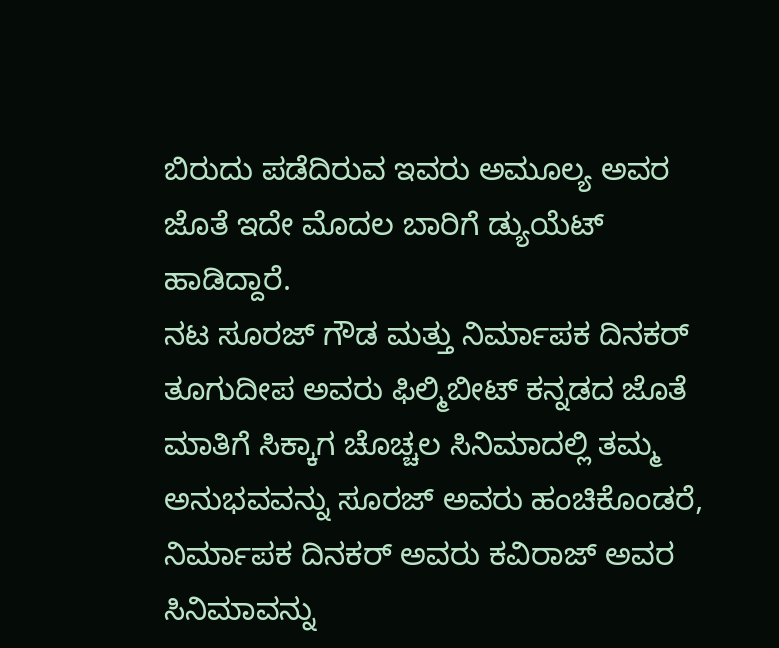ಬಿರುದು ಪಡೆದಿರುವ ಇವರು ಅಮೂಲ್ಯ ಅವರ ಜೊತೆ ಇದೇ ಮೊದಲ ಬಾರಿಗೆ ಡ್ಯುಯೆಟ್ ಹಾಡಿದ್ದಾರೆ.
ನಟ ಸೂರಜ್ ಗೌಡ ಮತ್ತು ನಿರ್ಮಾಪಕ ದಿನಕರ್ ತೂಗುದೀಪ ಅವರು ಫಿಲ್ಮಿಬೀಟ್ ಕನ್ನಡದ ಜೊತೆ ಮಾತಿಗೆ ಸಿಕ್ಕಾಗ ಚೊಚ್ಚಲ ಸಿನಿಮಾದಲ್ಲಿ ತಮ್ಮ ಅನುಭವವನ್ನು ಸೂರಜ್ ಅವರು ಹಂಚಿಕೊಂಡರೆ, ನಿರ್ಮಾಪಕ ದಿನಕರ್ ಅವರು ಕವಿರಾಜ್ ಅವರ ಸಿನಿಮಾವನ್ನು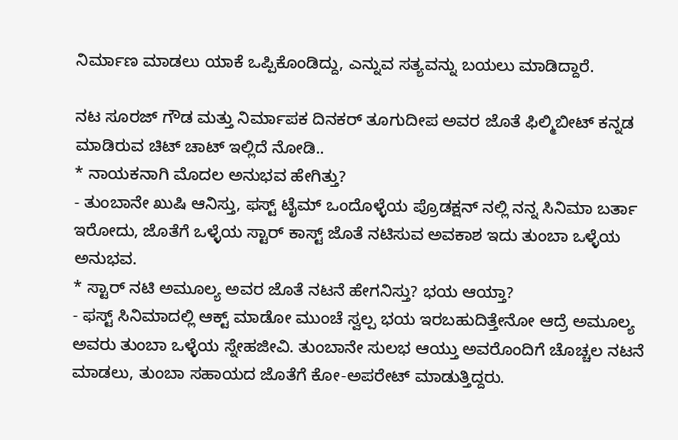ನಿರ್ಮಾಣ ಮಾಡಲು ಯಾಕೆ ಒಪ್ಪಿಕೊಂಡಿದ್ದು, ಎನ್ನುವ ಸತ್ಯವನ್ನು ಬಯಲು ಮಾಡಿದ್ದಾರೆ.

ನಟ ಸೂರಜ್ ಗೌಡ ಮತ್ತು ನಿರ್ಮಾಪಕ ದಿನಕರ್ ತೂಗುದೀಪ ಅವರ ಜೊತೆ ಫಿಲ್ಮಿಬೀಟ್ ಕನ್ನಡ ಮಾಡಿರುವ ಚಿಟ್ ಚಾಟ್ ಇಲ್ಲಿದೆ ನೋಡಿ..
* ನಾಯಕನಾಗಿ ಮೊದಲ ಅನುಭವ ಹೇಗಿತ್ತು?
- ತುಂಬಾನೇ ಖುಷಿ ಆನಿಸ್ತು, ಫಸ್ಟ್ ಟೈಮ್ ಒಂದೊಳ್ಳೆಯ ಪ್ರೊಡಕ್ಷನ್ ನಲ್ಲಿ ನನ್ನ ಸಿನಿಮಾ ಬರ್ತಾ ಇರೋದು, ಜೊತೆಗೆ ಒಳ್ಳೆಯ ಸ್ಟಾರ್ ಕಾಸ್ಟ್ ಜೊತೆ ನಟಿಸುವ ಅವಕಾಶ ಇದು ತುಂಬಾ ಒಳ್ಳೆಯ ಅನುಭವ.
* ಸ್ಟಾರ್ ನಟಿ ಅಮೂಲ್ಯ ಅವರ ಜೊತೆ ನಟನೆ ಹೇಗನಿಸ್ತು? ಭಯ ಆಯ್ತಾ?
- ಫಸ್ಟ್ ಸಿನಿಮಾದಲ್ಲಿ ಆಕ್ಟ್ ಮಾಡೋ ಮುಂಚೆ ಸ್ವಲ್ಪ ಭಯ ಇರಬಹುದಿತ್ತೇನೋ ಆದ್ರೆ ಅಮೂಲ್ಯ ಅವರು ತುಂಬಾ ಒಳ್ಳೆಯ ಸ್ನೇಹಜೀವಿ. ತುಂಬಾನೇ ಸುಲಭ ಆಯ್ತು ಅವರೊಂದಿಗೆ ಚೊಚ್ಚಲ ನಟನೆ ಮಾಡಲು, ತುಂಬಾ ಸಹಾಯದ ಜೊತೆಗೆ ಕೋ-ಅಪರೇಟ್ ಮಾಡುತ್ತಿದ್ದರು.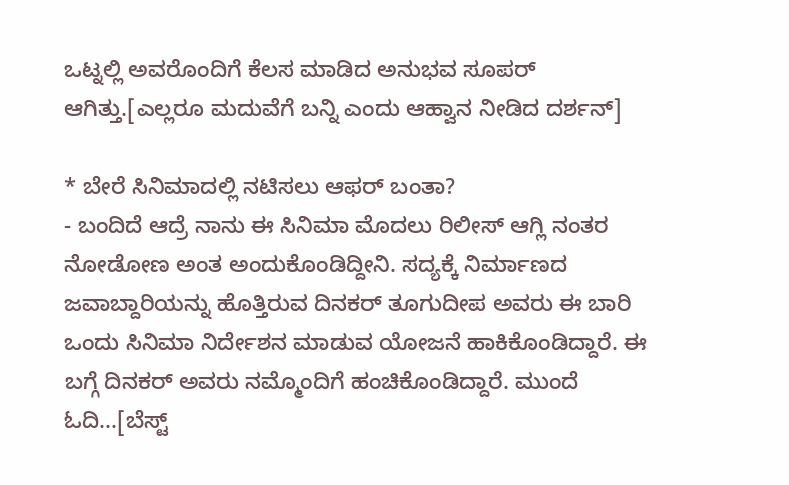ಒಟ್ನಲ್ಲಿ ಅವರೊಂದಿಗೆ ಕೆಲಸ ಮಾಡಿದ ಅನುಭವ ಸೂಪರ್ ಆಗಿತ್ತು.[ಎಲ್ಲರೂ ಮದುವೆಗೆ ಬನ್ನಿ ಎಂದು ಆಹ್ವಾನ ನೀಡಿದ ದರ್ಶನ್]

* ಬೇರೆ ಸಿನಿಮಾದಲ್ಲಿ ನಟಿಸಲು ಆಫರ್ ಬಂತಾ?
- ಬಂದಿದೆ ಆದ್ರೆ ನಾನು ಈ ಸಿನಿಮಾ ಮೊದಲು ರಿಲೀಸ್ ಆಗ್ಲಿ ನಂತರ ನೋಡೋಣ ಅಂತ ಅಂದುಕೊಂಡಿದ್ದೀನಿ. ಸದ್ಯಕ್ಕೆ ನಿರ್ಮಾಣದ ಜವಾಬ್ದಾರಿಯನ್ನು ಹೊತ್ತಿರುವ ದಿನಕರ್ ತೂಗುದೀಪ ಅವರು ಈ ಬಾರಿ ಒಂದು ಸಿನಿಮಾ ನಿರ್ದೇಶನ ಮಾಡುವ ಯೋಜನೆ ಹಾಕಿಕೊಂಡಿದ್ದಾರೆ. ಈ ಬಗ್ಗೆ ದಿನಕರ್ ಅವರು ನಮ್ಮೊಂದಿಗೆ ಹಂಚಿಕೊಂಡಿದ್ದಾರೆ. ಮುಂದೆ ಓದಿ...[ಬೆಸ್ಟ್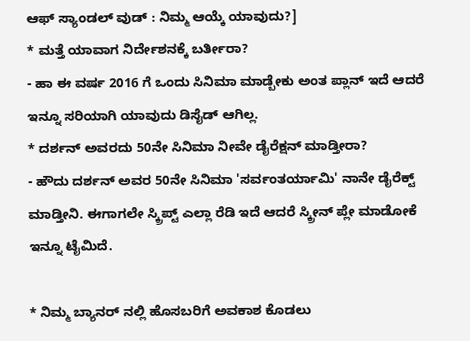ಆಫ್ ಸ್ಯಾಂಡಲ್ ವುಡ್ : ನಿಮ್ಮ ಆಯ್ಕೆ ಯಾವುದು?]
* ಮತ್ತೆ ಯಾವಾಗ ನಿರ್ದೇಶನಕ್ಕೆ ಬರ್ತೀರಾ?
- ಹಾ ಈ ವರ್ಷ 2016 ಗೆ ಒಂದು ಸಿನಿಮಾ ಮಾಡ್ಬೇಕು ಅಂತ ಪ್ಲಾನ್ ಇದೆ ಆದರೆ ಇನ್ನೂ ಸರಿಯಾಗಿ ಯಾವುದು ಡಿಸೈಡ್ ಆಗಿಲ್ಲ.
* ದರ್ಶನ್ ಅವರದು 50ನೇ ಸಿನಿಮಾ ನೀವೇ ಡೈರೆಕ್ಷನ್ ಮಾಡ್ತೀರಾ?
- ಹೌದು ದರ್ಶನ್ ಅವರ 50ನೇ ಸಿನಿಮಾ 'ಸರ್ವಂತರ್ಯಾಮಿ' ನಾನೇ ಡೈರೆಕ್ಟ್ ಮಾಡ್ತೀನಿ. ಈಗಾಗಲೇ ಸ್ಕ್ರಿಪ್ಟ್ ಎಲ್ಲಾ ರೆಡಿ ಇದೆ ಆದರೆ ಸ್ಕ್ರೀನ್ ಪ್ಲೇ ಮಾಡೋಕೆ ಇನ್ನೂ ಟೈಮಿದೆ.

* ನಿಮ್ಮ ಬ್ಯಾನರ್ ನಲ್ಲಿ ಹೊಸಬರಿಗೆ ಅವಕಾಶ ಕೊಡಲು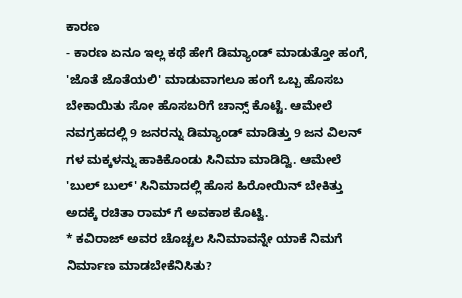ಕಾರಣ
- ಕಾರಣ ಏನೂ ಇಲ್ಲ ಕಥೆ ಹೇಗೆ ಡಿಮ್ಯಾಂಡ್ ಮಾಡುತ್ತೋ ಹಂಗೆ, 'ಜೊತೆ ಜೊತೆಯಲಿ' ಮಾಡುವಾಗಲೂ ಹಂಗೆ ಒಬ್ಬ ಹೊಸಬ ಬೇಕಾಯಿತು ಸೋ ಹೊಸಬರಿಗೆ ಚಾನ್ಸ್ ಕೊಟ್ಟೆ. ಆಮೇಲೆ ನವಗ್ರಹದಲ್ಲಿ 9 ಜನರನ್ನು ಡಿಮ್ಯಾಂಡ್ ಮಾಡಿತ್ತು 9 ಜನ ವಿಲನ್ ಗಳ ಮಕ್ಕಳನ್ನು ಹಾಕಿಕೊಂಡು ಸಿನಿಮಾ ಮಾಡಿದ್ವಿ. ಆಮೇಲೆ 'ಬುಲ್ ಬುಲ್' ಸಿನಿಮಾದಲ್ಲಿ ಹೊಸ ಹಿರೋಯಿನ್ ಬೇಕಿತ್ತು ಅದಕ್ಕೆ ರಚಿತಾ ರಾಮ್ ಗೆ ಅವಕಾಶ ಕೊಟ್ವಿ.
* ಕವಿರಾಜ್ ಅವರ ಚೊಚ್ಚಲ ಸಿನಿಮಾವನ್ನೇ ಯಾಕೆ ನಿಮಗೆ ನಿರ್ಮಾಣ ಮಾಡಬೇಕೆನಿಸಿತು?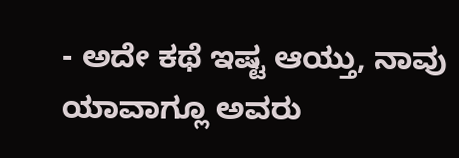- ಅದೇ ಕಥೆ ಇಷ್ಟ ಆಯ್ತು, ನಾವು ಯಾವಾಗ್ಲೂ ಅವರು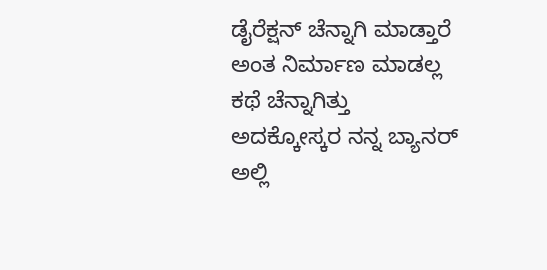ಡೈರೆಕ್ಷನ್ ಚೆನ್ನಾಗಿ ಮಾಡ್ತಾರೆ ಅಂತ ನಿರ್ಮಾಣ ಮಾಡಲ್ಲ ಕಥೆ ಚೆನ್ನಾಗಿತ್ತು ಅದಕ್ಕೋಸ್ಕರ ನನ್ನ ಬ್ಯಾನರ್ ಅಲ್ಲಿ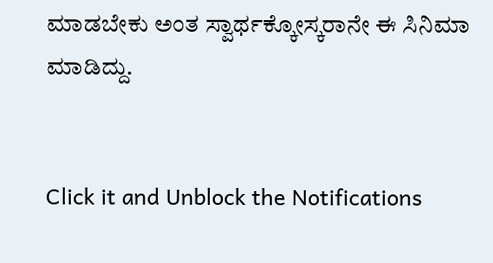ಮಾಡಬೇಕು ಅಂತ ಸ್ವಾರ್ಥಕ್ಕೋಸ್ಕರಾನೇ ಈ ಸಿನಿಮಾ ಮಾಡಿದ್ದು.


Click it and Unblock the Notifications